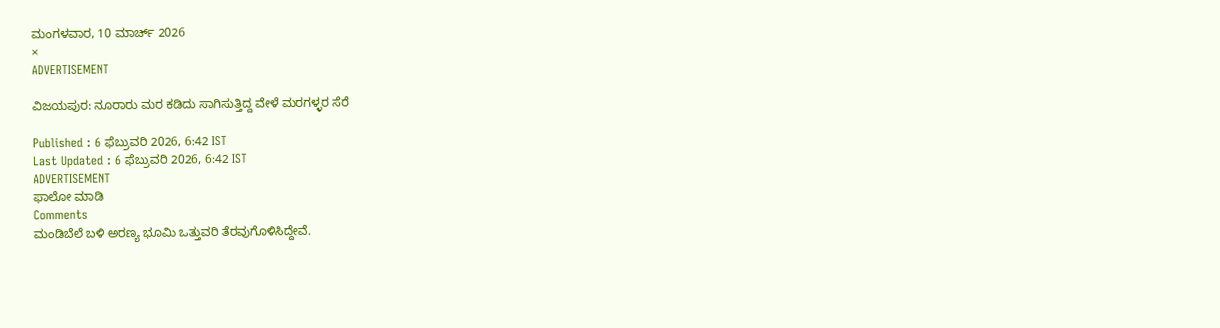ಮಂಗಳವಾರ, 10 ಮಾರ್ಚ್ 2026
×
ADVERTISEMENT

ವಿಜಯಪುರ: ನೂರಾರು ಮರ ಕಡಿದು ಸಾಗಿಸುತ್ತಿದ್ದ ವೇಳೆ ಮರಗಳ್ಳರ ಸೆರೆ

Published : 6 ಫೆಬ್ರುವರಿ 2026, 6:42 IST
Last Updated : 6 ಫೆಬ್ರುವರಿ 2026, 6:42 IST
ADVERTISEMENT
ಫಾಲೋ ಮಾಡಿ
Comments
ಮಂಡಿಬೆಲೆ ಬಳಿ ಅರಣ್ಯ ಭೂಮಿ ಒತ್ತುವರಿ ತೆರವುಗೊಳಿಸಿದ್ದೇವೆ.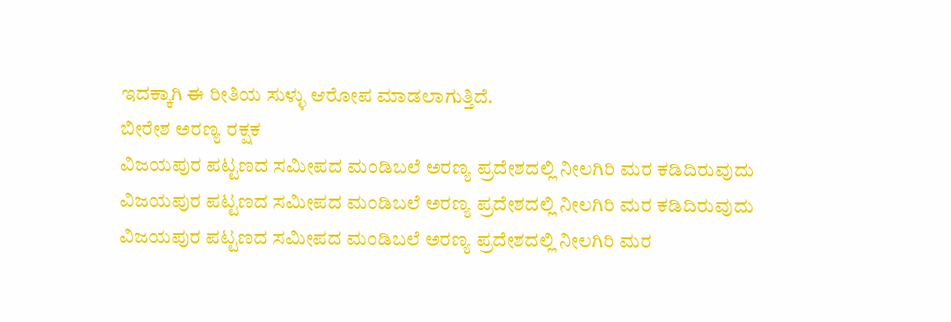ಇದಕ್ಕಾಗಿ ಈ ರೀತಿಯ ಸುಳ್ಳು ಆರೋಪ ಮಾಡಲಾಗುತ್ತಿದೆ.
ಬೀರೇಶ ಅರಣ್ಯ ರಕ್ಷಕ
ವಿಜಯಪುರ ಪಟ್ಟಣದ ಸಮೀಪದ ಮಂಡಿಬಲೆ ಅರಣ್ಯ ಪ್ರದೇಶದಲ್ಲಿ ನೀಲಗಿರಿ ಮರ ಕಡಿದಿರುವುದು
ವಿಜಯಪುರ ಪಟ್ಟಣದ ಸಮೀಪದ ಮಂಡಿಬಲೆ ಅರಣ್ಯ ಪ್ರದೇಶದಲ್ಲಿ ನೀಲಗಿರಿ ಮರ ಕಡಿದಿರುವುದು
ವಿಜಯಪುರ ಪಟ್ಟಣದ ಸಮೀಪದ ಮಂಡಿಬಲೆ ಅರಣ್ಯ ಪ್ರದೇಶದಲ್ಲಿ ನೀಲಗಿರಿ ಮರ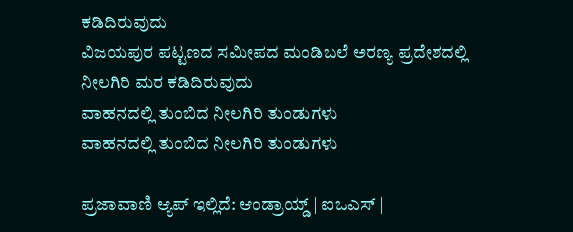ಕಡಿದಿರುವುದು
ವಿಜಯಪುರ ಪಟ್ಟಣದ ಸಮೀಪದ ಮಂಡಿಬಲೆ ಅರಣ್ಯ ಪ್ರದೇಶದಲ್ಲಿ ನೀಲಗಿರಿ ಮರ ಕಡಿದಿರುವುದು
ವಾಹನದಲ್ಲಿ ತುಂಬಿದ ನೀಲಗಿರಿ ತುಂಡುಗಳು
ವಾಹನದಲ್ಲಿ ತುಂಬಿದ ನೀಲಗಿರಿ ತುಂಡುಗಳು

ಪ್ರಜಾವಾಣಿ ಆ್ಯಪ್ ಇಲ್ಲಿದೆ: ಆಂಡ್ರಾಯ್ಡ್ | ಐಒಎಸ್ |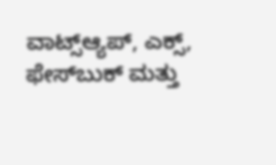ವಾಟ್ಸ್ಆ್ಯಪ್, ಎಕ್ಸ್, ಫೇಸ್‌ಬುಕ್ ಮತ್ತು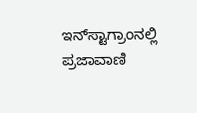ಇನ್‌ಸ್ಟಾಗ್ರಾಂನಲ್ಲಿ ಪ್ರಜಾವಾಣಿ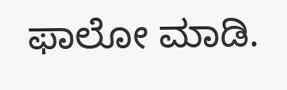ಫಾಲೋ ಮಾಡಿ.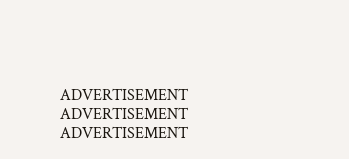ADVERTISEMENT
ADVERTISEMENT
ADVERTISEMENT